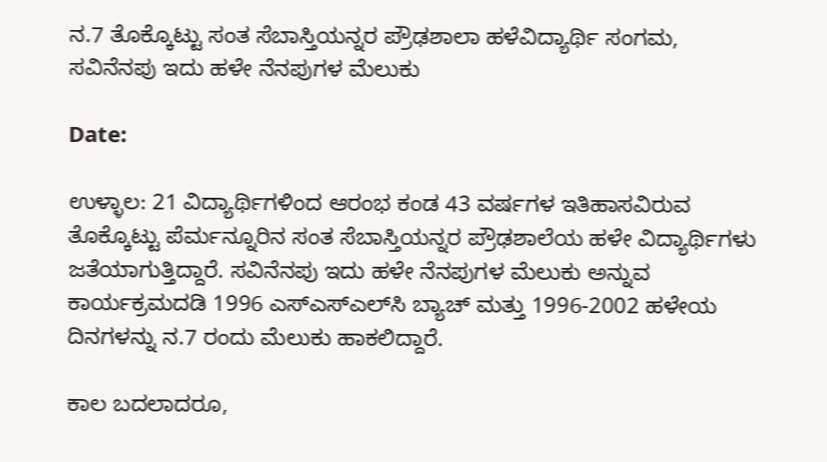ನ.7 ತೊಕ್ಕೊಟ್ಟು ಸಂತ ಸೆಬಾಸ್ತಿಯನ್ನರ ಪ್ರೌಢಶಾಲಾ ಹಳೆವಿದ್ಯಾರ್ಥಿ ಸಂಗಮ, ಸವಿನೆನಪು ಇದು ಹಳೇ ನೆನಪುಗಳ ಮೆಲುಕು

Date:

ಉಳ್ಳಾಲ: 21 ವಿದ್ಯಾರ್ಥಿಗಳಿಂದ ಆರಂಭ ಕಂಡ 43 ವರ್ಷಗಳ ಇತಿಹಾಸವಿರುವ ತೊಕ್ಕೊಟ್ಟು ಪೆರ್ಮನ್ನೂರಿನ ಸಂತ ಸೆಬಾಸ್ತಿಯನ್ನರ ಪ್ರೌಢಶಾಲೆಯ ಹಳೇ ವಿದ್ಯಾರ್ಥಿಗಳು ಜತೆಯಾಗುತ್ತಿದ್ದಾರೆ. ಸವಿನೆನಪು ಇದು ಹಳೇ ನೆನಪುಗಳ ಮೆಲುಕು ಅನ್ನುವ ಕಾರ್ಯಕ್ರಮದಡಿ 1996 ಎಸ್‌ಎಸ್‌ಎಲ್‌ಸಿ ಬ್ಯಾಚ್ ಮತ್ತು 1996-2002 ಹಳೇಯ ದಿನಗಳನ್ನು ನ.7 ರಂದು ಮೆಲುಕು ಹಾಕಲಿದ್ದಾರೆ.

ಕಾಲ ಬದಲಾದರೂ,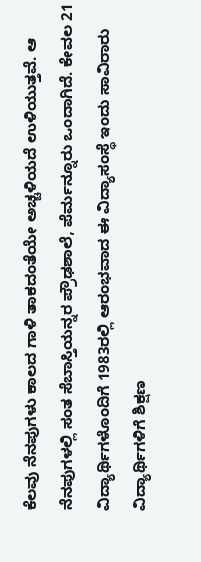ಕೆಲವು ನೆನಪುಗಳು ಕಾಲದ ಗಾಳಿ ತಾಕದಂತೆಯೇ ಅಚ್ಚಳಿಯದೆ ಉಳಿಯುತ್ತವೆ. ಆ ನೆನಪುಗಳಲ್ಲಿ ಸಂತ ಸೆಬಾಸ್ತಿಯನ್ನರ ಪ್ರೌಢಶಾಲೆ, ಪೆರ್ಮನ್ನೂರು ಒಂದಾಗಿದೆ. ಕೇವಲ 21 ವಿದ್ಯಾರ್ಥಿಗಳೊಂದಿಗೆ 1983ರಲ್ಲಿ ಆರಂಭವಾದ ಈ ವಿದ್ಯಾಸಂಸ್ಥೆ ಇಂದು ಸಾವಿರಾರು ವಿದ್ಯಾರ್ಥಿಗಳಿಗೆ ಶಿಕ್ಷಣ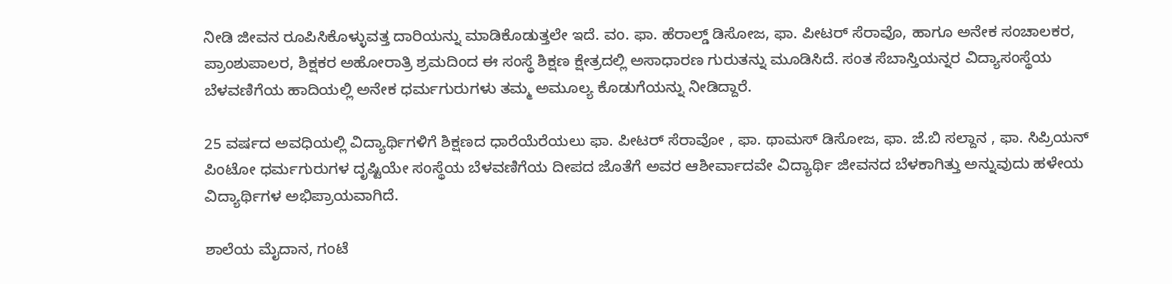ನೀಡಿ ಜೀವನ ರೂಪಿಸಿಕೊಳ್ಳುವತ್ತ ದಾರಿಯನ್ನು ಮಾಡಿಕೊಡುತ್ತಲೇ ಇದೆ. ವಂ. ಫಾ. ಹೆರಾಲ್ಡ್ ಡಿಸೋಜ, ಫಾ. ಪೀಟರ್ ಸೆರಾವೊ, ಹಾಗೂ ಅನೇಕ ಸಂಚಾಲಕರ, ಪ್ರಾಂಶುಪಾಲರ, ಶಿಕ್ಷಕರ ಅಹೋರಾತ್ರಿ ಶ್ರಮದಿಂದ ಈ ಸಂಸ್ಥೆ ಶಿಕ್ಷಣ ಕ್ಷೇತ್ರದಲ್ಲಿ ಅಸಾಧಾರಣ ಗುರುತನ್ನು ಮೂಡಿಸಿದೆ. ಸಂತ ಸೆಬಾಸ್ತಿಯನ್ನರ ವಿದ್ಯಾಸಂಸ್ಥೆಯ ಬೆಳವಣಿಗೆಯ ಹಾದಿಯಲ್ಲಿ ಅನೇಕ ಧರ್ಮಗುರುಗಳು ತಮ್ಮ ಅಮೂಲ್ಯ ಕೊಡುಗೆಯನ್ನು ನೀಡಿದ್ದಾರೆ.

25 ವರ್ಷದ ಅವಧಿಯಲ್ಲಿ ವಿದ್ಯಾರ್ಥಿಗಳಿಗೆ ಶಿಕ್ಷಣದ ಧಾರೆಯೆರೆಯಲು ಫಾ. ಪೀಟರ್ ಸೆರಾವೋ , ಫಾ. ಥಾಮಸ್ ಡಿಸೋಜ, ಫಾ. ಜೆ.ಬಿ ಸಲ್ದಾನ , ಫಾ. ಸಿಪ್ರಿಯನ್ ಪಿಂಟೋ ಧರ್ಮಗುರುಗಳ ದೃಷ್ಟಿಯೇ ಸಂಸ್ಥೆಯ ಬೆಳವಣಿಗೆಯ ದೀಪದ ಜೊತೆಗೆ ಅವರ ಆಶೀರ್ವಾದವೇ ವಿದ್ಯಾರ್ಥಿ ಜೀವನದ ಬೆಳಕಾಗಿತ್ತು ಅನ್ನುವುದು ಹಳೇಯ ವಿದ್ಯಾರ್ಥಿಗಳ ಅಭಿಪ್ರಾಯವಾಗಿದೆ.

ಶಾಲೆಯ ಮೈದಾನ, ಗಂಟೆ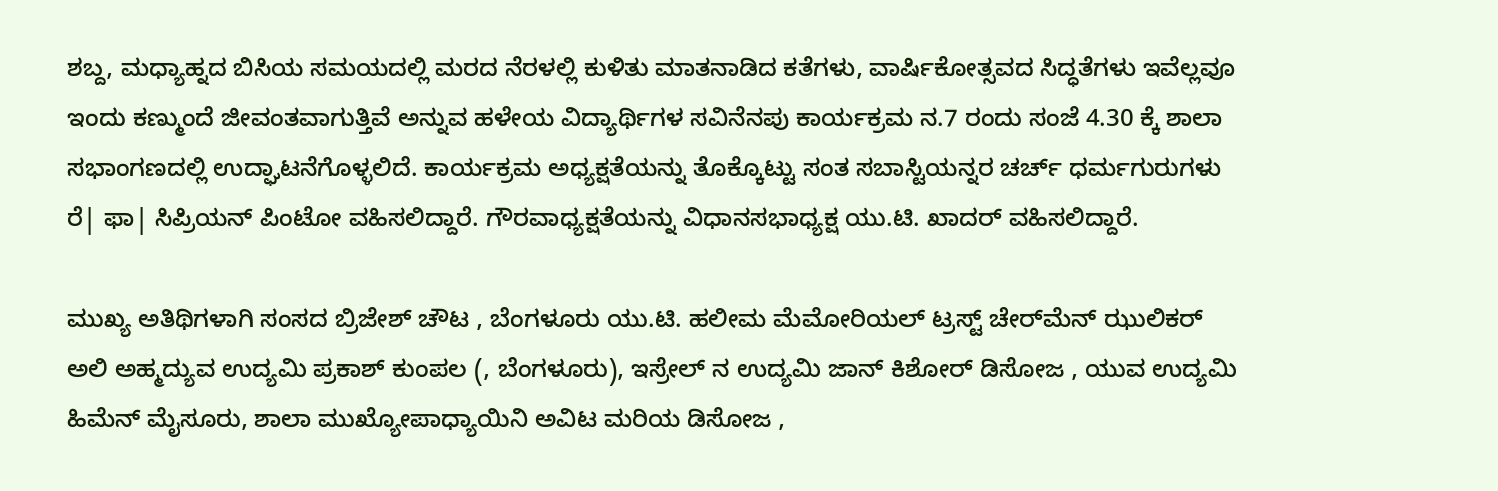ಶಬ್ದ, ಮಧ್ಯಾಹ್ನದ ಬಿಸಿಯ ಸಮಯದಲ್ಲಿ ಮರದ ನೆರಳಲ್ಲಿ ಕುಳಿತು ಮಾತನಾಡಿದ ಕತೆಗಳು, ವಾರ್ಷಿಕೋತ್ಸವದ ಸಿದ್ಧತೆಗಳು ಇವೆಲ್ಲವೂ ಇಂದು ಕಣ್ಮುಂದೆ ಜೀವಂತವಾಗುತ್ತಿವೆ ಅನ್ನುವ ಹಳೇಯ ವಿದ್ಯಾರ್ಥಿಗಳ ಸವಿನೆನಪು ಕಾರ್ಯಕ್ರಮ ನ.7 ರಂದು ಸಂಜೆ 4.30 ಕ್ಕೆ ಶಾಲಾ ಸಭಾಂಗಣದಲ್ಲಿ ಉದ್ಘಾಟನೆಗೊಳ್ಳಲಿದೆ. ಕಾರ್ಯಕ್ರಮ ಅಧ್ಯಕ್ಷತೆಯನ್ನು ತೊಕ್ಕೊಟ್ಟು ಸಂತ ಸಬಾಸ್ಟಿಯನ್ನರ ಚರ್ಚ್ ಧರ್ಮಗುರುಗಳು ರೆ| ಫಾ| ಸಿಪ್ರಿಯನ್ ಪಿಂಟೋ ವಹಿಸಲಿದ್ದಾರೆ. ಗೌರವಾಧ್ಯಕ್ಷತೆಯನ್ನು ವಿಧಾನಸಭಾಧ್ಯಕ್ಷ ಯು.ಟಿ. ಖಾದರ್ ವಹಿಸಲಿದ್ದಾರೆ.

ಮುಖ್ಯ ಅತಿಥಿಗಳಾಗಿ ಸಂಸದ ಬ್ರಿಜೇಶ್ ಚೌಟ , ಬೆಂಗಳೂರು ಯು.ಟಿ. ಹಲೀಮ ಮೆಮೋರಿಯಲ್ ಟ್ರಸ್ಟ್ ಚೇರ್‌ಮೆನ್ ಝುಲಿಕರ್ ಅಲಿ ಅಹ್ಮದ್ಯುವ ಉದ್ಯಮಿ ಪ್ರಕಾಶ್ ಕುಂಪಲ (, ಬೆಂಗಳೂರು), ಇಸ್ರೇಲ್ ನ ಉದ್ಯಮಿ ಜಾನ್ ಕಿಶೋರ್ ಡಿಸೋಜ , ಯುವ ಉದ್ಯಮಿ ಹಿಮೆನ್ ಮೈಸೂರು, ಶಾಲಾ ಮುಖ್ಯೋಪಾಧ್ಯಾಯಿನಿ ಅವಿಟ ಮರಿಯ ಡಿಸೋಜ ,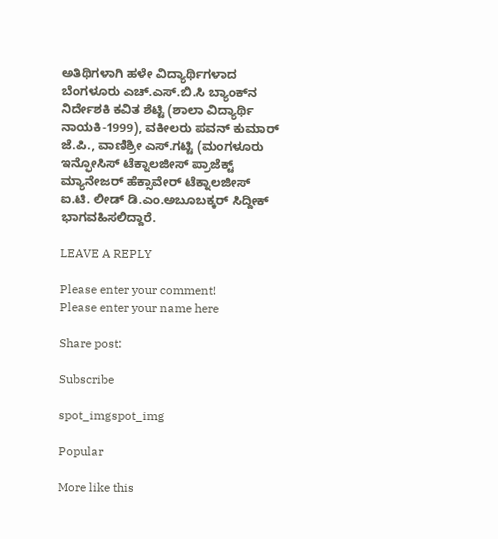ಅತಿಥಿಗಳಾಗಿ ಹಳೇ ವಿದ್ಯಾರ್ಥಿಗಳಾದ ಬೆಂಗಳೂರು ಎಚ್.ಎಸ್.ಬಿ.ಸಿ ಬ್ಯಾಂಕ್‌ನ ನಿರ್ದೇಶಕಿ ಕವಿತ ಶೆಟ್ಟಿ (ಶಾಲಾ ವಿದ್ಯಾರ್ಥಿ ನಾಯಕಿ-1999), ವಕೀಲರು ಪವನ್ ಕುಮಾರ್ ಜೆ.ಪಿ., ವಾಣಿಶ್ರೀ ಎಸ್.ಗಟ್ಟಿ (ಮಂಗಳೂರು ಇನ್ಫೋಸಿಸ್ ಟೆಕ್ನಾಲಜೀಸ್ ಪ್ರಾಜೆಕ್ಟ್ ಮ್ಯಾನೇಜರ್ ಹೆಕ್ಸಾವೇರ್ ಟೆಕ್ನಾಲಜೀಸ್ ಐ.ಟಿ. ಲೀಡ್ ಡಿ.ಎಂ.ಅಬೂಬಕ್ಕರ್ ಸಿದ್ದೀಕ್ ಭಾಗವಹಿಸಲಿದ್ದಾರೆ.

LEAVE A REPLY

Please enter your comment!
Please enter your name here

Share post:

Subscribe

spot_imgspot_img

Popular

More like this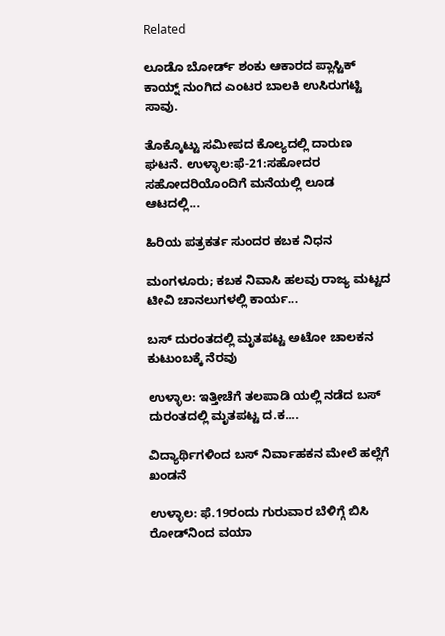Related

ಲೂಡೊ ಬೋರ್ಡ್ ಶಂಕು ಆಕಾರದ ಪ್ಲಾಸ್ಟಿಕ್ ಕಾಯ್ನ್ ನುಂಗಿದ ಎಂಟರ ಬಾಲಕಿ ಉಸಿರುಗಟ್ಟಿ ಸಾವು.

ತೊಕ್ಕೊಟ್ಟು ಸಮೀಪದ ಕೊಲ್ಯದಲ್ಲಿ ದಾರುಣ ಘಟನೆ. ಉಳ್ಳಾಲ:ಫೆ-21:ಸಹೋದರ ಸಹೋದರಿಯೊಂದಿಗೆ ಮನೆಯಲ್ಲಿ ಲೂಡ ಆಟದಲ್ಲಿ...

ಹಿರಿಯ ಪತ್ರಕರ್ತ ಸುಂದರ ಕಬಕ ನಿಧನ

ಮಂಗಳೂರು; ಕಬಕ ನಿವಾಸಿ ಹಲವು ರಾಜ್ಯ ಮಟ್ಟದ ಟೀವಿ ಚಾನಲುಗಳಲ್ಲಿ ಕಾರ್ಯ...

ಬಸ್ ದುರಂತದಲ್ಲಿ ಮೃತಪಟ್ಟ ಅಟೋ ಚಾಲಕನ ಕುಟುಂಬಕ್ಕೆ ನೆರವು

ಉಳ್ಳಾಲ: ಇತ್ತೀಚೆಗೆ ತಲಪಾಡಿ ಯಲ್ಲಿ ನಡೆದ ಬಸ್ ದುರಂತದಲ್ಲಿ ಮೃತಪಟ್ಟ ದ.ಕ....

ವಿದ್ಯಾರ್ಥಿಗಳಿಂದ ಬಸ್ ನಿರ್ವಾಹಕನ ಮೇಲೆ ಹಲ್ಲೆಗೆ ಖಂಡನೆ

ಉಳ್ಳಾಲ: ಫೆ.19ರಂದು ಗುರುವಾರ ಬೆಳಿಗ್ಗೆ ಬಿಸಿ ರೋಡ್‌ನಿಂದ ವಯಾ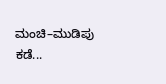ಮಂಚಿ–ಮುಡಿಪು ಕಡೆ...